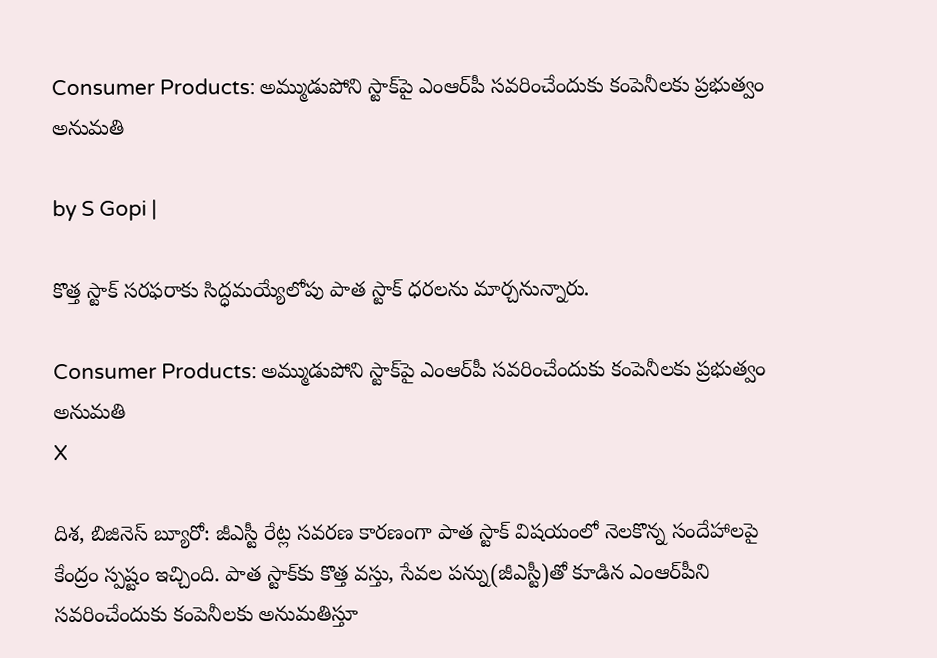Consumer Products: అమ్ముడుపోని స్టాక్‌పై ఎంఆర్‌పీ సవరించేందుకు కంపెనీలకు ప్రభుత్వం అనుమతి

by S Gopi |

కొత్త స్టాక్ సరఫరాకు సిద్ధమయ్యేలోపు పాత స్టాక్ ధరలను మార్చనున్నారు.

Consumer Products: అమ్ముడుపోని స్టాక్‌పై ఎంఆర్‌పీ సవరించేందుకు కంపెనీలకు ప్రభుత్వం అనుమతి
X

దిశ, బిజినెస్ బ్యూరో: జీఎస్టీ రేట్ల సవరణ కారణంగా పాత స్టాక్ విషయంలో నెలకొన్న సందేహాలపై కేంద్రం స్పష్టం ఇచ్చింది. పాత స్టాక్‌కు కొత్త వస్తు, సేవల పన్ను(జీఎస్టీ)తో కూడిన ఎంఆర్‌పీని సవరించేందుకు కంపెనీలకు అనుమతిస్తూ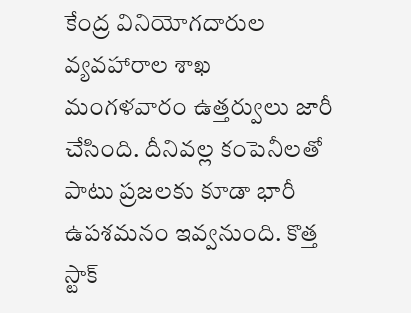కేంద్ర వినియోగదారుల వ్యవహారాల శాఖ మంగళవారం ఉత్తర్వులు జారీ చేసింది. దీనివల్ల కంపెనీలతో పాటు ప్రజలకు కూడా భారీ ఉపశమనం ఇవ్వనుంది. కొత్త స్టాక్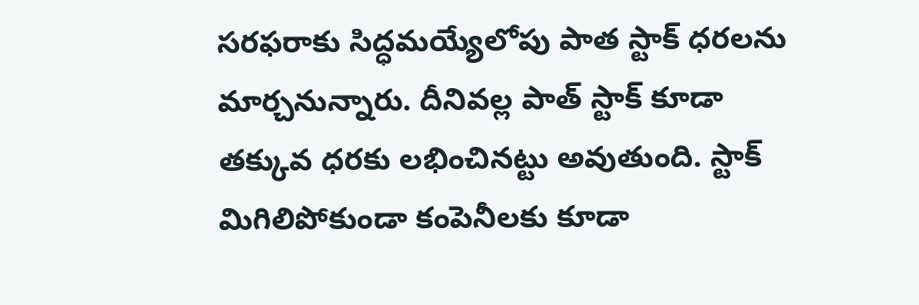సరఫరాకు సిద్ధమయ్యేలోపు పాత స్టాక్ ధరలను మార్చనున్నారు. దీనివల్ల పాత్ స్టాక్ కూడా తక్కువ ధరకు లభించినట్టు అవుతుంది. స్టాక్ మిగిలిపోకుండా కంపెనీలకు కూడా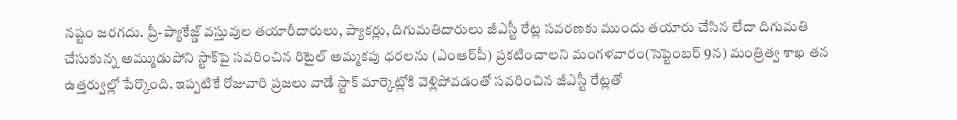నష్టం జరగదు. ప్రీ-ప్యాకేజ్డ్ వస్తువుల తయారీదారులు, ప్యాకర్లు, దిగుమతిదారులు జీఎస్టీ రేట్ల సవరణకు ముందు తయారు చేసిన లేదా దిగుమతి చేసుకున్న అమ్ముడుపోని స్టాక్‌పై సవరించిన రిటైల్ అమ్మకపు ధరలను (ఎంఆర్‌పీ) ప్రకటించాలని మంగళవారం(సెప్టెంబర్ 9న) మంత్రిత్వ శాఖ తన ఉత్తర్వుల్లో పేర్కొంది. ఇప్పటికే రోజువారి ప్రజలు వాడే స్టాక్ మార్కెట్లోకి వెళ్లిపోవడంతో సవరించిన జీఎస్టీ రేట్లతో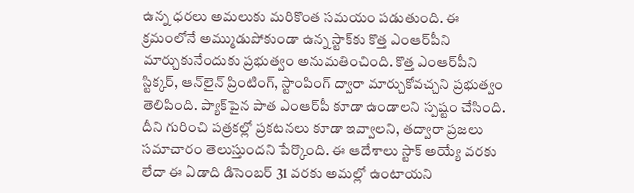ఉన్న ధరలు అమలుకు మరికొంత సమయం పడుతుంది. ఈ క్రమంలోనే అమ్ముడుపోకుండా ఉన్న స్టాక్‌కు కొత్త ఎంఆర్‌పీని మార్చుకునేందుకు ప్రభుత్వం అనుమతించింది. కొత్త ఎంఆర్‌పీని స్టిక్కర్, ఆన్‌లైన్ ప్రింటింగ్, స్టాంపింగ్ ద్వారా మార్చుకోవచ్చని ప్రభుత్వం తెలిపింది. ప్యాక్‌పైన పాత ఎంఆర్‌పీ కూడా ఉండాలని స్పష్టం చేసింది. దీని గురించి పత్రకల్లో ప్రకటనలు కూడా ఇవ్వాలని, తద్వారా ప్రజలు సమాచారం తెలుస్తుందని పేర్కొంది. ఈ ఆదేశాలు స్టాక్ అయ్యే వరకు లేదా ఈ ఏడాది డిసెంబర్ 31 వరకు అమల్లో ఉంటాయని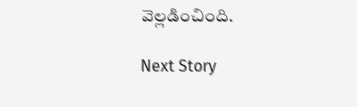వెల్లడించింది.

Next Story